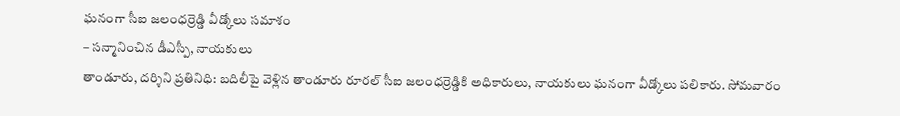ఘనంగా సీఐ జలంధర్రెడ్డి వీడ్కోలు సమాశం
– సన్మానించిన డీఎస్పీ, నాయకులు
తాండూరు, దర్శిని ప్రతినిధి: బదిలీపై వెళ్లిన తాండూరు రూరల్ సీఐ జలంధర్రెడ్డికి అధికారులు, నాయకులు ఘనంగా వీడ్కోలు పలికారు. సోమవారం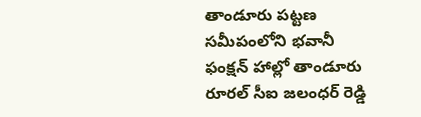తాండూరు పట్టణ సమీపంలోని భవానీ ఫంక్షన్ హాల్లో తాండూరు రూరల్ సీఐ జలంధర్ రెడ్డి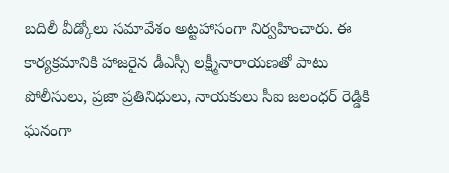బదిలీ వీడ్కోలు సమావేశం అట్టహాసంగా నిర్వహించారు. ఈ కార్యక్రమానికి హాజరైన డీఎస్సీ లక్ష్మీనారాయణతో పాటు పోలీసులు, ప్రజా ప్రతినిధులు, నాయకులు సీఐ జలంధర్ రెడ్డికి ఘనంగా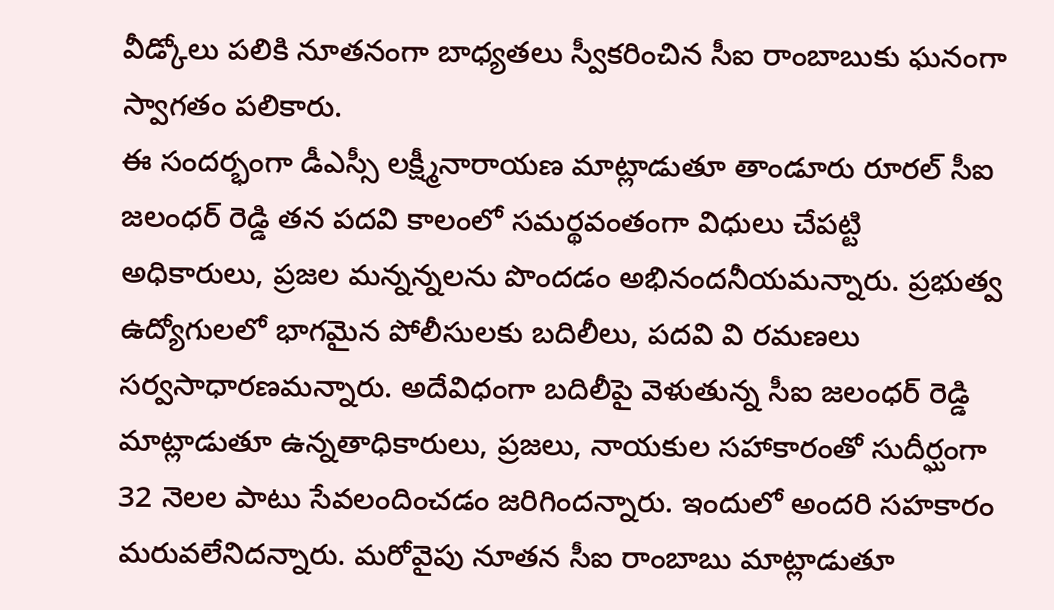వీడ్కోలు పలికి నూతనంగా బాధ్యతలు స్వీకరించిన సీఐ రాంబాబుకు ఘనంగా స్వాగతం పలికారు.
ఈ సందర్భంగా డీఎస్సీ లక్ష్మీనారాయణ మాట్లాడుతూ తాండూరు రూరల్ సీఐ జలంధర్ రెడ్డి తన పదవి కాలంలో సమర్థవంతంగా విధులు చేపట్టి అధికారులు, ప్రజల మన్నన్నలను పొందడం అభినందనీయమన్నారు. ప్రభుత్వ ఉద్యోగులలో భాగమైన పోలీసులకు బదిలీలు, పదవి వి రమణలు సర్వసాధారణమన్నారు. అదేవిధంగా బదిలీపై వెళుతున్న సీఐ జలంధర్ రెడ్డి మాట్లాడుతూ ఉన్నతాధికారులు, ప్రజలు, నాయకుల సహాకారంతో సుదీర్ఘంగా 32 నెలల పాటు సేవలందించడం జరిగిందన్నారు. ఇందులో అందరి సహకారం మరువలేనిదన్నారు. మరోవైపు నూతన సీఐ రాంబాబు మాట్లాడుతూ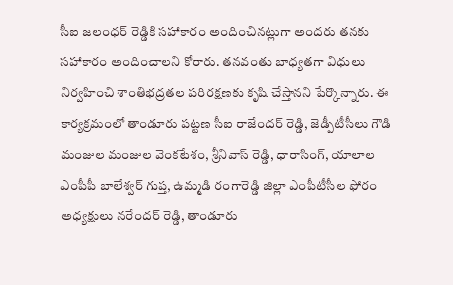సీఐ జలంధర్ రెడ్డికి సహాకారం అందించినట్లుగా అందరు తనకు సహాకారం అందించాలని కోరారు. తనవంతు బాధ్యతగా విధులు నిర్వహించి శాంతిభద్రతల పరిరక్షణకు కృషి చేస్తానని పేర్కొన్నారు. ఈ కార్యక్రమంలో తాండూరు పట్టణ సీఐ రాజేందర్ రెడ్డి, జెడ్పీటీసీలు గౌడి మంజుల మంజుల వెంకటేశం, శ్రీనివాస్ రెడ్డి, ధారాసింగ్, యాలాల ఎంపీపీ బాలేశ్వర్ గుప్త, ఉమ్మడి రంగారెడ్డి జిల్లా ఎంపీటీసీల ఫోరం అధ్యక్షులు నరేందర్ రెడ్డి, తాండూరు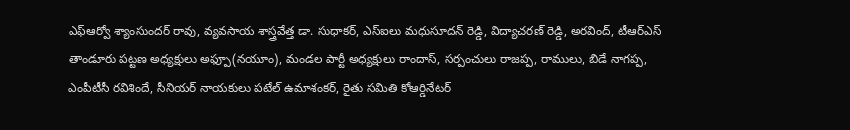ఎఫ్ఆర్వో శ్యాంసుందర్ రావు, వ్యవసాయ శాస్త్రవేత్త డా. సుధాకర్, ఎస్ఐలు మధుసూదన్ రెడ్డి, విద్యాచరణ్ రెడ్డి, అరవింద్, టీఆర్ఎస్ తాండూరు పట్టణ అధ్యక్షులు అఫ్పూ(నయూం), మండల పార్టీ అధ్యక్షులు రాందాస్, సర్పంచులు రాజప్ప, రాములు, బిడే నాగప్ప, ఎంపీటీసీ రవిశిందే, సీనియర్ నాయకులు పటేల్ ఉమాశంకర్, రైతు సమితి కోఆర్డినేటర్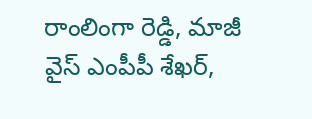రాంలింగా రెడ్డి, మాజీ వైస్ ఎంపీపీ శేఖర్,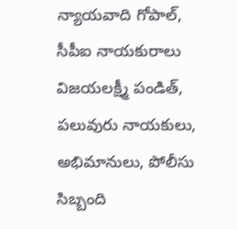న్యాయవాది గోపాల్, సీపీఐ నాయకురాలు విజయలక్ష్మీ పండిత్, పలువురు నాయకులు, అభిమానులు, పోలీసు సిబ్బంది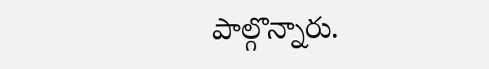పాల్గొన్నారు.